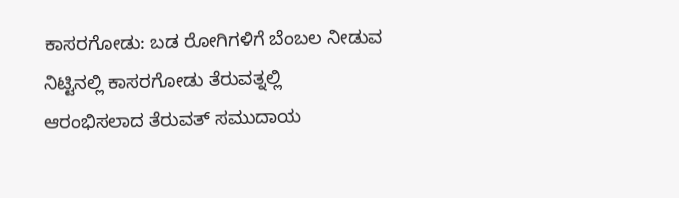ಕಾಸರಗೋಡು: ಬಡ ರೋಗಿಗಳಿಗೆ ಬೆಂಬಲ ನೀಡುವ ನಿಟ್ಟಿನಲ್ಲಿ ಕಾಸರಗೋಡು ತೆರುವತ್ನಲ್ಲಿ ಆರಂಭಿಸಲಾದ ತೆರುವತ್ ಸಮುದಾಯ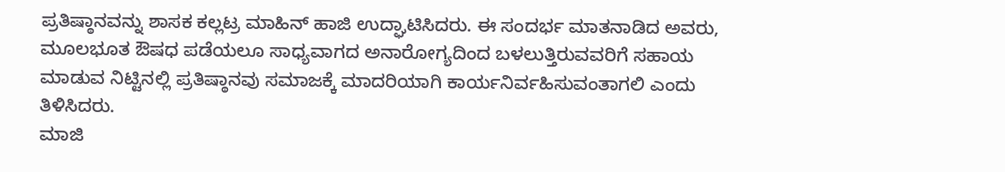ಪ್ರತಿಷ್ಠಾನವನ್ನು ಶಾಸಕ ಕಲ್ಲಟ್ರ ಮಾಹಿನ್ ಹಾಜಿ ಉದ್ಘಾಟಿಸಿದರು. ಈ ಸಂದರ್ಭ ಮಾತನಾಡಿದ ಅವರು, ಮೂಲಭೂತ ಔಷಧ ಪಡೆಯಲೂ ಸಾಧ್ಯವಾಗದ ಅನಾರೋಗ್ಯದಿಂದ ಬಳಲುತ್ತಿರುವವರಿಗೆ ಸಹಾಯ ಮಾಡುವ ನಿಟ್ಟಿನಲ್ಲಿ ಪ್ರತಿಷ್ಠಾನವು ಸಮಾಜಕ್ಕೆ ಮಾದರಿಯಾಗಿ ಕಾರ್ಯನಿರ್ವಹಿಸುವಂತಾಗಲಿ ಎಂದು ತಿಳಿಸಿದರು.
ಮಾಜಿ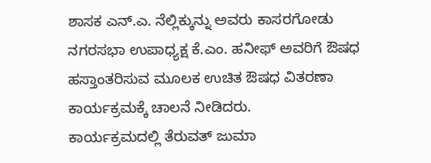ಶಾಸಕ ಎನ್.ಎ. ನೆಲ್ಲಿಕ್ಕುನ್ನು ಅವರು ಕಾಸರಗೋಡು ನಗರಸಭಾ ಉಪಾಧ್ಯಕ್ಷ ಕೆ.ಎಂ. ಹನೀಫ್ ಅವರಿಗೆ ಔಷಧ ಹಸ್ತಾಂತರಿಸುವ ಮೂಲಕ ಉಚಿತ ಔಷಧ ವಿತರಣಾ ಕಾರ್ಯಕ್ರಮಕ್ಕೆ ಚಾಲನೆ ನೀಡಿದರು.
ಕಾರ್ಯಕ್ರಮದಲ್ಲಿ ತೆರುವತ್ ಜುಮಾ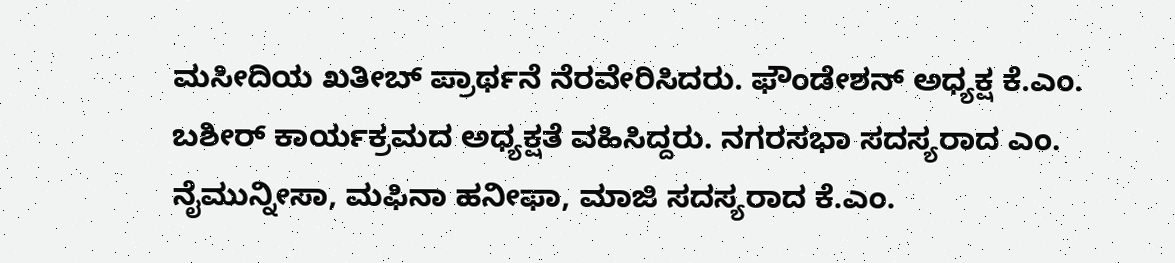ಮಸೀದಿಯ ಖತೀಬ್ ಪ್ರಾರ್ಥನೆ ನೆರವೇರಿಸಿದರು. ಫೌಂಡೇಶನ್ ಅಧ್ಯಕ್ಷ ಕೆ.ಎಂ. ಬಶೀರ್ ಕಾರ್ಯಕ್ರಮದ ಅಧ್ಯಕ್ಷತೆ ವಹಿಸಿದ್ದರು. ನಗರಸಭಾ ಸದಸ್ಯರಾದ ಎಂ. ನೈಮುನ್ನೀಸಾ, ಮಫಿನಾ ಹನೀಫಾ, ಮಾಜಿ ಸದಸ್ಯರಾದ ಕೆ.ಎಂ.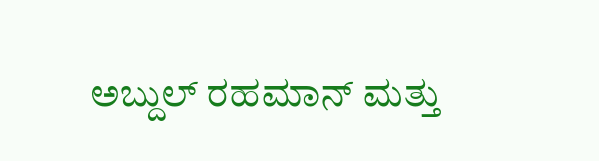ಅಬ್ದುಲ್ ರಹಮಾನ್ ಮತ್ತು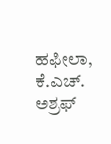ಹಫೀಲಾ, ಕೆ.ಎಚ್. ಅಶ್ರಫ್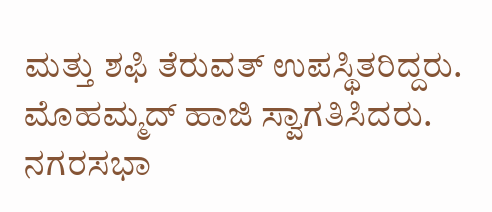ಮತ್ತು ಶಫಿ ತೆರುವತ್ ಉಪಸ್ಥಿತರಿದ್ದರು. ಮೊಹಮ್ಮದ್ ಹಾಜಿ ಸ್ವಾಗತಿಸಿದರು. ನಗರಸಭಾ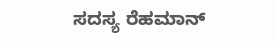ಸದಸ್ಯ ರೆಹಮಾನ್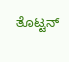ತೊಟ್ಟನ್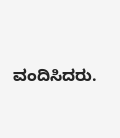ವಂದಿಸಿದರು.